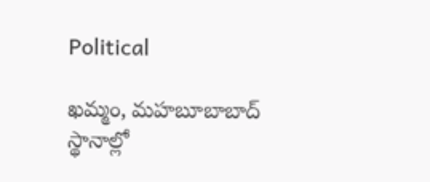Political

ఖమ్మం, మహబూబాబాద్ స్థానాల్లో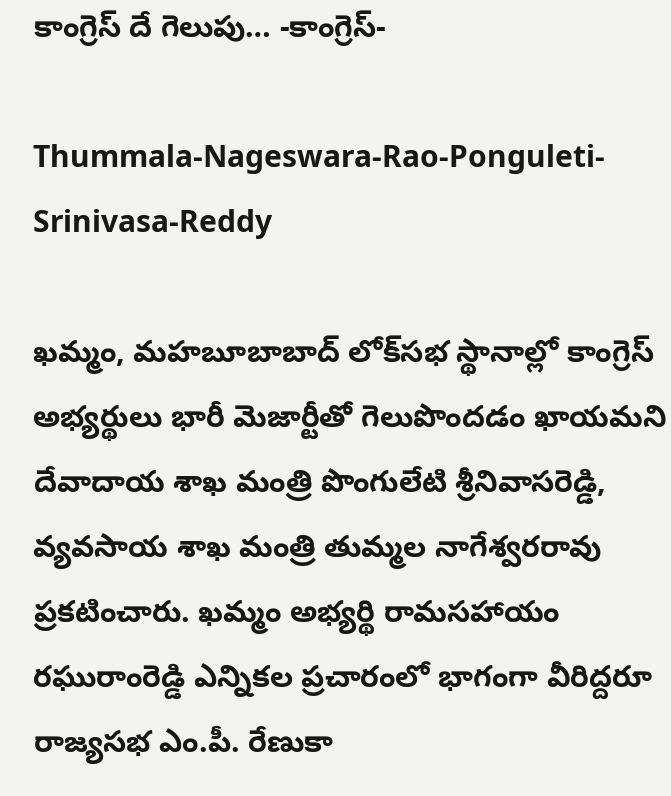కాంగ్రెస్‌ దే గెలుపు… -కాంగ్రెస్-

Thummala-Nageswara-Rao-Ponguleti-Srinivasa-Reddy

ఖమ్మం, మహబూబాబాద్‌ లోక్‌సభ స్థానాల్లో కాంగ్రెస్‌ అభ్యర్థులు భారీ మెజార్టీతో గెలుపొందడం ఖాయమని దేవాదాయ శాఖ మంత్రి పొంగులేటి శ్రీనివాసరెడ్డి, వ్యవసాయ శాఖ మంత్రి తుమ్మల నాగేశ్వరరావు ప్రకటించారు. ఖమ్మం అభ్యర్థి రామసహాయం రఘురాంరెడ్డి ఎన్నికల ప్రచారంలో భాగంగా వీరిద్దరూ రాజ్యసభ ఎం.పీ. రేణుకా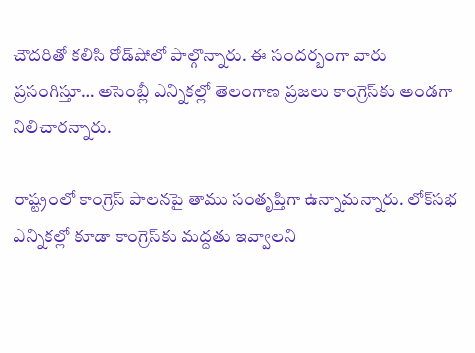చౌదరితో కలిసి రోడ్‌షోలో పాల్గొన్నారు. ఈ సందర్బంగా వారు ప్రసంగిస్తూ… అసెంబ్లీ ఎన్నికల్లో తెలంగాణ ప్రజలు కాంగ్రెస్‌కు అండగా నిలిచారన్నారు.

రాష్ట్రంలో కాంగ్రెస్‌ పాలనపై తాము సంతృప్తిగా ఉన్నామన్నారు. లోక్‌సభ ఎన్నికల్లో కూడా కాంగ్రెస్‌కు మద్దతు ఇవ్వాలని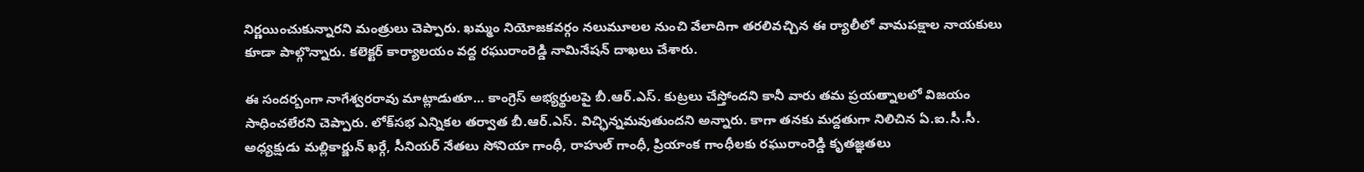నిర్ణయించుకున్నారని మంత్రులు చెప్పారు. ఖమ్మం నియోజకవర్గం నలుమూలల నుంచి వేలాదిగా తరలివచ్చిన ఈ ర్యాలీలో వామపక్షాల నాయకులు కూడా పాల్గొన్నారు. కలెక్టర్ కార్యాలయం వద్ద రఘురాంరెడ్డి నామినేషన్ దాఖలు చేశారు.

ఈ సందర్బంగా నాగేశ్వరరావు మాట్లాడుతూ… కాంగ్రెస్ అభ్యర్థులపై బీ.ఆర్.ఎస్. కుట్రలు చేస్తోందని కానీ వారు తమ ప్రయత్నాలలో విజయం సాధించలేరని చెప్పారు. లోక్‌సభ ఎన్నికల తర్వాత బీ.ఆర్‌.ఎస్‌. విచ్ఛిన్నమవుతుందని అన్నారు. కాగా తనకు మద్దతుగా నిలిచిన ఏ.ఐ.సీ.సీ. అధ్యక్షుడు మల్లికార్జున్ ఖర్గే, సీనియర్ నేతలు సోనియా గాంధీ, రాహుల్ గాంధీ, ప్రియాంక గాంధీలకు రఘురాంరెడ్డి కృతజ్ఞతలు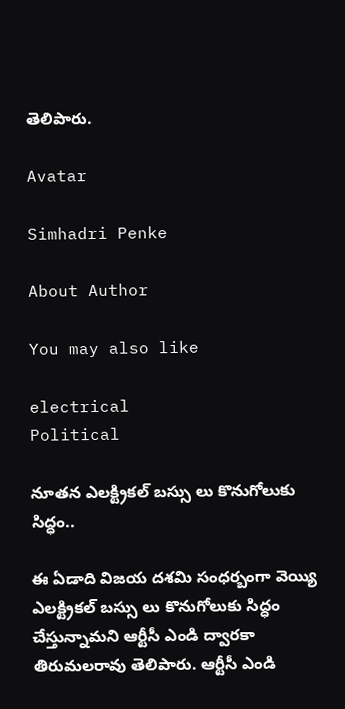తెలిపారు.

Avatar

Simhadri Penke

About Author

You may also like

electrical
Political

నూతన ఎలక్ట్రికల్ బస్సు లు కొనుగోలుకు సిద్ధం..

ఈ ఏడాది విజయ దశమి సంధర్బంగా వెయ్యి ఎలక్ట్రికల్ బస్సు లు కొనుగోలుకు సిద్ధం చేస్తున్నామని ఆర్టీసీ ఎండి ద్వారకా తిరుమలరావు తెలిపారు. ఆర్టీసీ ఎండి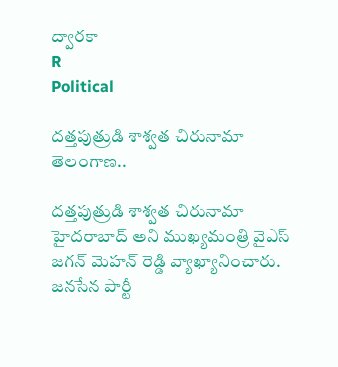ద్వారకా
R
Political

దత్తపుత్రుడి శాశ్వత చిరునామా తెలంగాణ..

దత్తపుత్రుడి శాశ్వత చిరునామా హైదరాబాద్ అని ముఖ్యమంత్రి వైఎస్ జగన్ మెహన్ రెడ్డి వ్యాఖ్యానించారు. జనసేన పార్టీ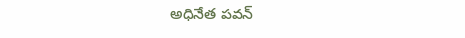అధినేత పవన్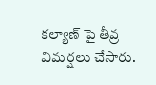కల్యాణ్ పై తీవ్ర విమర్షలు చేసారు.